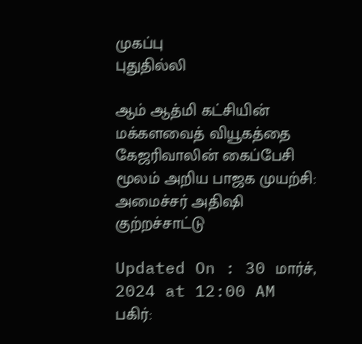முகப்பு
புதுதில்லி

ஆம் ஆத்மி கட்சியின் மக்களவைத் வியூகத்தை கேஜரிவாலின் கைப்பேசி மூலம் அறிய பாஜக முயற்சி: அமைச்சர் அதிஷி குற்றச்சாட்டு

Updated On : 30 மார்ச், 2024 at 12:00 AM
பகிர்: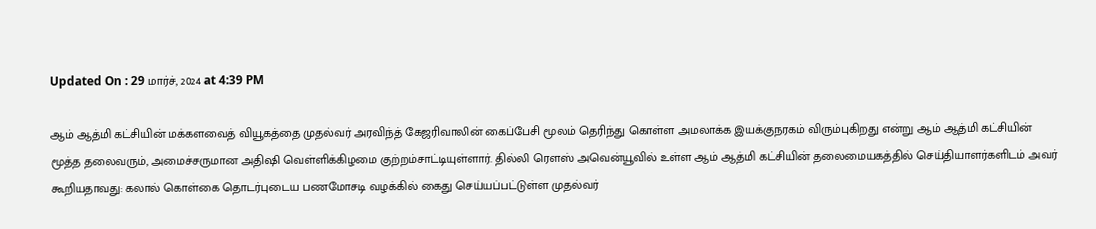Updated On : 29 மார்ச், 2024 at 4:39 PM

ஆம் ஆத்மி கட்சியின் மக்களவைத் வியூகத்தை முதல்வர் அரவிந்த் கேஜரிவாலின் கைப்பேசி மூலம் தெரிந்து கொள்ள அமலாக்க இயக்குநரகம் விரும்புகிறது என்று ஆம் ஆத்மி கட்சியின் மூத்த தலைவரும், அமைச்சருமான அதிஷி வெள்ளிக்கிழமை குற்றம்சாட்டியுள்ளார். தில்லி ரெளஸ் அவென்யூவில் உள்ள ஆம் ஆத்மி கட்சியின் தலைமையகத்தில் செய்தியாளர்களிடம் அவர் கூறியதாவது: கலால் கொள்கை தொடர்புடைய பணமோசடி வழக்கில் கைது செய்யப்பட்டுள்ள முதல்வர்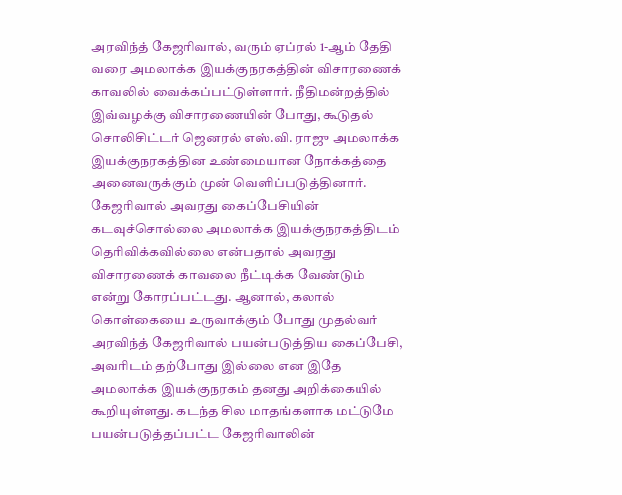அரவிந்த் கேஜரிவால், வரும் ஏப்ரல் 1-ஆம் தேதி வரை அமலாக்க இயக்குநரகத்தின் விசாரணைக் காவலில் வைக்கப்பட்டுள்ளார். நீதிமன்றத்தில் இவ்வழக்கு விசாரணையின் போது, கூடுதல் சொலிசிட்டர் ஜெனரல் எஸ்.வி. ராஜு அமலாக்க இயக்குநரகத்தின உண்மையான நோக்கத்தை அனைவருக்கும் முன் வெளிப்படுத்தினார். கேஜரிவால் அவரது கைப்பேசியின் கடவுச்சொல்லை அமலாக்க இயக்குநரகத்திடம் தெரிவிக்கவில்லை என்பதால் அவரது விசாரணைக் காவலை நீட்டிக்க வேண்டும் என்று கோரப்பட்டது. ஆனால், கலால் கொள்கையை உருவாக்கும் போது முதல்வர் அரவிந்த் கேஜரிவால் பயன்படுத்திய கைப்பேசி, அவரிடம் தற்போது இல்லை என இதே அமலாக்க இயக்குநரகம் தனது அறிக்கையில் கூறியுள்ளது. கடந்த சில மாதங்களாக மட்டுமே பயன்படுத்தப்பட்ட கேஜரிவாலின்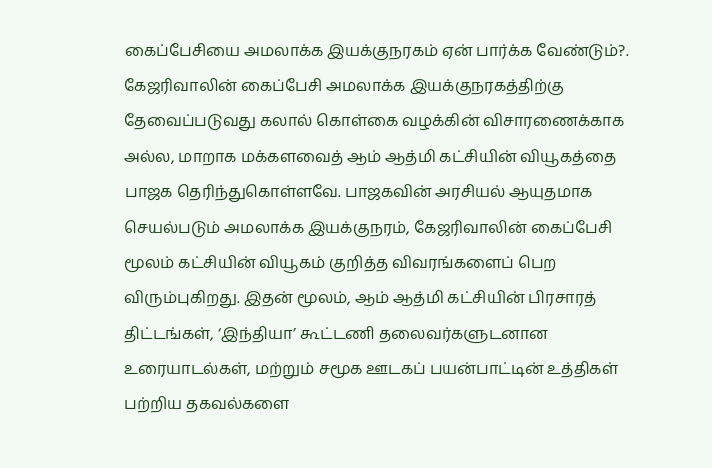கைப்பேசியை அமலாக்க இயக்குநரகம் ஏன் பார்க்க வேண்டும்?. கேஜரிவாலின் கைப்பேசி அமலாக்க இயக்குநரகத்திற்கு தேவைப்படுவது கலால் கொள்கை வழக்கின் விசாரணைக்காக அல்ல, மாறாக மக்களவைத் ஆம் ஆத்மி கட்சியின் வியூகத்தை பாஜக தெரிந்துகொள்ளவே. பாஜகவின் அரசியல் ஆயுதமாக செயல்படும் அமலாக்க இயக்குநரம், கேஜரிவாலின் கைப்பேசி மூலம் கட்சியின் வியூகம் குறித்த விவரங்களைப் பெற விரும்புகிறது. இதன் மூலம், ஆம் ஆத்மி கட்சியின் பிரசாரத் திட்டங்கள், ‘இந்தியா’ கூட்டணி தலைவர்களுடனான உரையாடல்கள், மற்றும் சமூக ஊடகப் பயன்பாட்டின் உத்திகள் பற்றிய தகவல்களை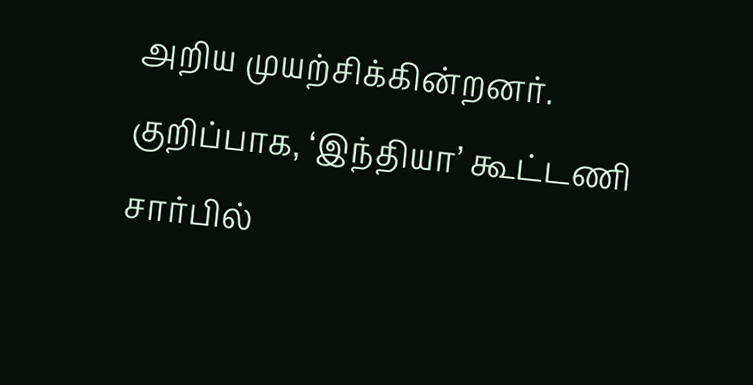அறிய முயற்சிக்கின்றனர். குறிப்பாக, ‘இந்தியா’ கூட்டணி சார்பில்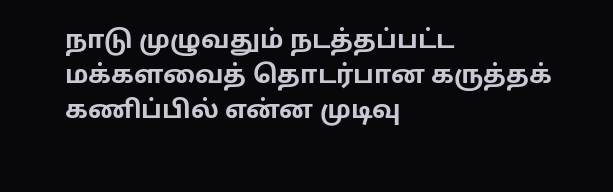நாடு முழுவதும் நடத்தப்பட்ட மக்களவைத் தொடர்பான கருத்தக் கணிப்பில் என்ன முடிவு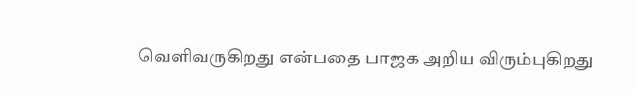வெளிவருகிறது என்பதை பாஜக அறிய விரும்புகிறது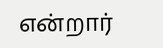என்றார்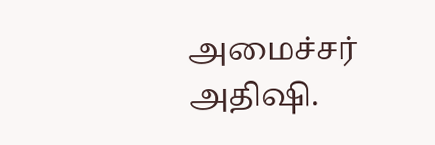அமைச்சர் அதிஷி.